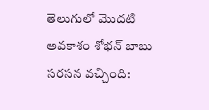తెలుగులో మొదటి అవకాశం శోభన్ బాబు సరసన వచ్చింది: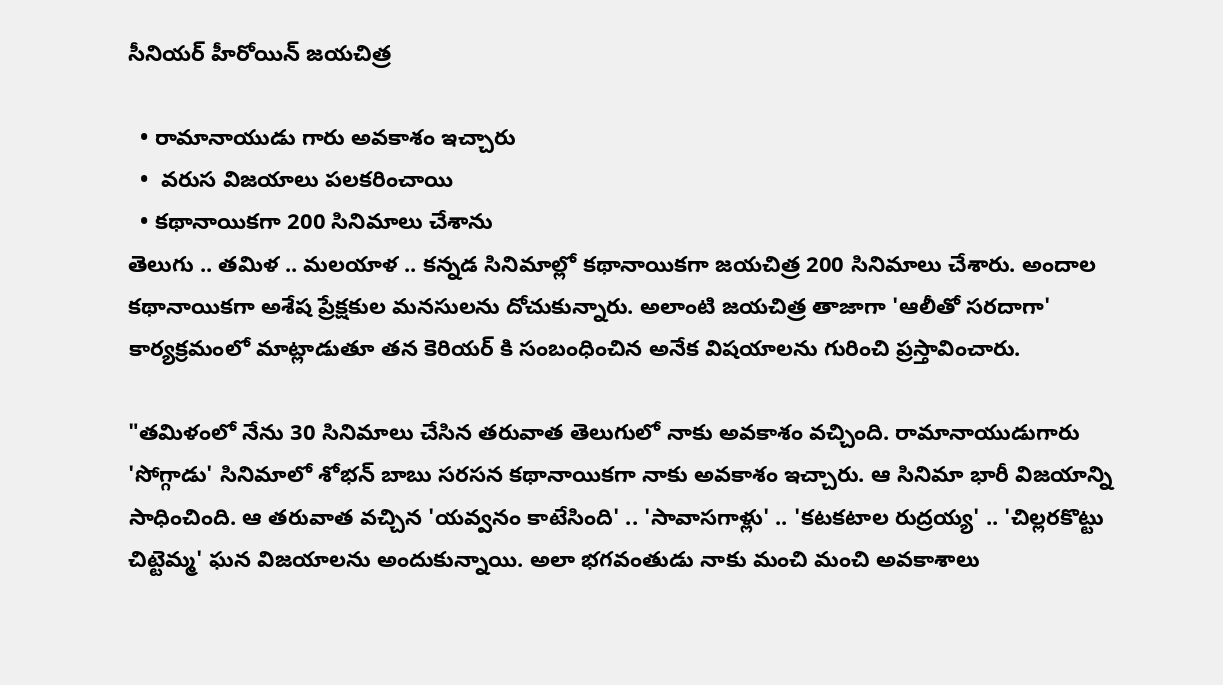సీనియర్ హీరోయిన్ జయచిత్ర

  • రామానాయుడు గారు అవకాశం ఇచ్చారు
  •  వరుస విజయాలు పలకరించాయి
  • కథానాయికగా 200 సినిమాలు చేశాను
తెలుగు .. తమిళ .. మలయాళ .. కన్నడ సినిమాల్లో కథానాయికగా జయచిత్ర 200 సినిమాలు చేశారు. అందాల కథానాయికగా అశేష ప్రేక్షకుల మనసులను దోచుకున్నారు. అలాంటి జయచిత్ర తాజాగా 'ఆలీతో సరదాగా' కార్యక్రమంలో మాట్లాడుతూ తన కెరియర్ కి సంబంధించిన అనేక విషయాలను గురించి ప్రస్తావించారు.

"తమిళంలో నేను 30 సినిమాలు చేసిన తరువాత తెలుగులో నాకు అవకాశం వచ్చింది. రామానాయుడుగారు 'సోగ్గాడు' సినిమాలో శోభన్ బాబు సరసన కథానాయికగా నాకు అవకాశం ఇచ్చారు. ఆ సినిమా భారీ విజయాన్ని సాధించింది. ఆ తరువాత వచ్చిన 'యవ్వనం కాటేసింది' .. 'సావాసగాళ్లు' .. 'కటకటాల రుద్రయ్య' .. 'చిల్లరకొట్టు చిట్టెమ్మ' ఘన విజయాలను అందుకున్నాయి. అలా భగవంతుడు నాకు మంచి మంచి అవకాశాలు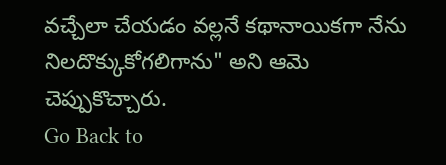వచ్చేలా చేయడం వల్లనే కథానాయికగా నేను నిలదొక్కుకోగలిగాను" అని ఆమె చెప్పుకొచ్చారు.
Go Back to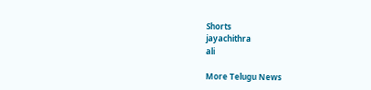Shorts
jayachithra
ali

More Telugu News